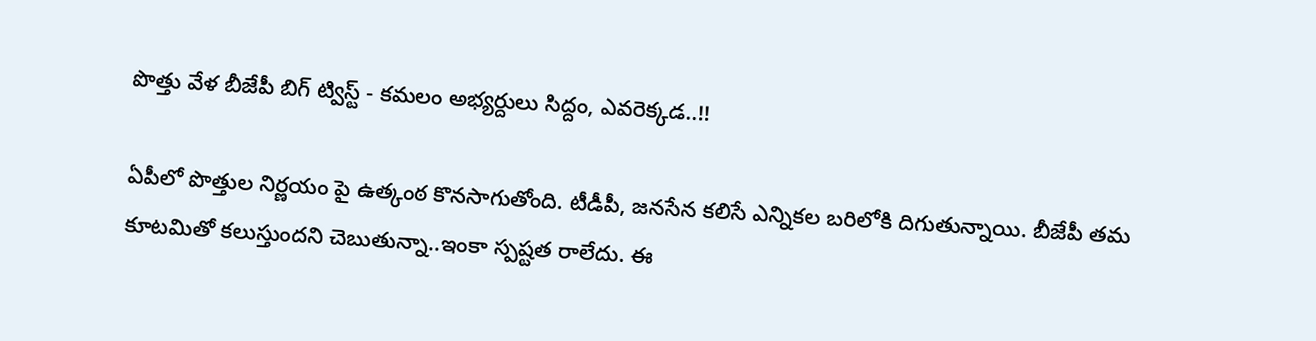పొత్తు వేళ బీజేపీ బిగ్ ట్విస్ట్ - కమలం అభ్యర్దులు సిద్దం, ఎవరెక్కడ..!!

ఏపీలో పొత్తుల నిర్ణయం పై ఉత్కంఠ కొనసాగుతోంది. టీడీపీ, జనసేన కలిసే ఎన్నికల బరిలోకి దిగుతున్నాయి. బీజేపీ తమ కూటమితో కలుస్తుందని చెబుతున్నా..ఇంకా స్పష్టత రాలేదు. ఈ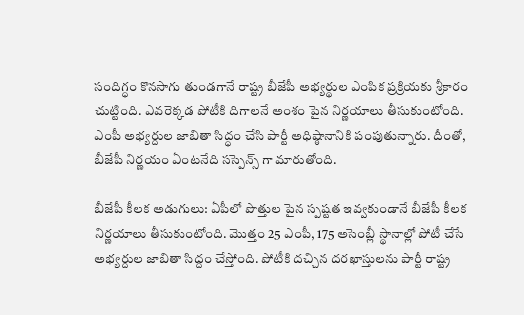సందిగ్ధం కొనసాగు తుండగానే రాష్ట్ర బీజేపీ అభ్యర్థుల ఎంపిక ప్రక్రియకు శ్రీకారం చుట్టింది. ఎవరెక్కడ పోటీకి దిగాలనే అంశం పైన నిర్ణయాలు తీసుకుంటోంది. ఎంపీ అభ్యర్దుల జాబితా సిద్ధం చేసి పార్టీ అధిష్ఠానానికి పంపుతున్నారు. దీంతో, బీజేపీ నిర్ణయం ఏంటనేది సస్పెన్స్ గా మారుతోంది.

బీజేపీ కీలక అడుగులు: ఏపీలో పొత్తుల పైన స్పష్టత ఇవ్వకుండానే బీజేపీ కీలక నిర్ణయాలు తీసుకుంటోంది. మొత్తం 25 ఎంపీ, 175 అసెంబ్లీ స్థానాల్లో పోటీ చేసే అభ్యర్దుల జాబితా సిద్దం చేస్తోంది. పోటీకి దచ్చిన దరఖాస్తులను పార్టీ రాష్ట్ర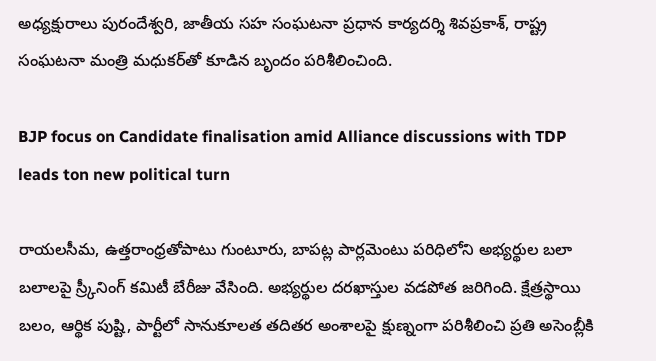అధ్యక్షురాలు పురందేశ్వరి, జాతీయ సహ సంఘటనా ప్రధాన కార్యదర్శి శివప్రకాశ్‌, రాష్ట్ర సంఘటనా మంత్రి మధుకర్‌తో కూడిన బృందం పరిశీలించింది.

BJP focus on Candidate finalisation amid Alliance discussions with TDP leads ton new political turn

రాయలసీమ, ఉత్తరాంధ్రతోపాటు గుంటూరు, బాపట్ల పార్లమెంటు పరిధిలోని అభ్యర్థుల బలా బలాలపై స్ర్కీనింగ్‌ కమిటీ బేరీజు వేసింది. అభ్యర్థుల దరఖాస్తుల వడపోత జరిగింది. క్షేత్రస్థాయి బలం, ఆర్థిక పుష్టి, పార్టీలో సానుకూలత తదితర అంశాలపై క్షుణ్నంగా పరిశీలించి ప్రతి అసెంబ్లీకి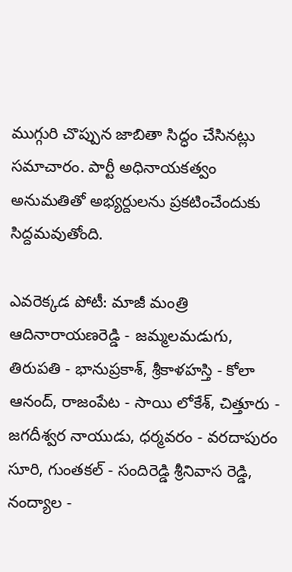ముగ్గురి చొప్పున జాబితా సిద్ధం చేసినట్లు సమాచారం. పార్టీ అధినాయకత్వం అనుమతితో అభ్యర్దులను ప్రకటించేందుకు సిద్దమవుతోంది.

ఎవరెక్కడ పోటీ: మాజీ మంత్రి ఆదినారాయణరెడ్డి - జమ్మలమడుగు, తిరుపతి - భానుప్రకాశ్‌, శ్రీకాళహస్తి - కోలా ఆనంద్‌, రాజంపేట - సాయి లోకేశ్‌, చిత్తూరు - జగదీశ్వర నాయుడు, ధర్మవరం - వరదాపురం సూరి, గుంతకల్‌ - సందిరెడ్డి శ్రీనివాస రెడ్డి, నంద్యాల -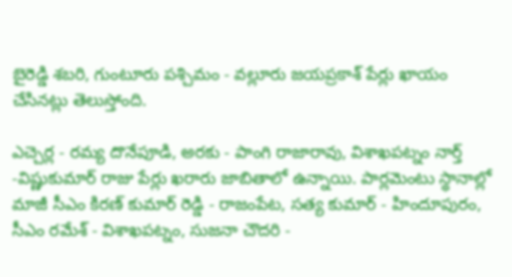బైరెడ్డి శబరి, గుంటూరు పశ్చిమం - వల్లూరు జయప్రకాశ్‌ పేర్లు ఖాయం చేసినట్లు తెలుస్తోంది.

ఎచ్చెర్ల - రమ్య దొనేపూడి, అరకు - పాంగి రాజారావు, విశాఖపట్నం నార్త్‌ -విష్ణుకుమార్‌ రాజు పేర్లు ఖరారు జాబితాలో ఉన్నాయి. పార్లమెంటు స్థానాల్లో మాజీ సీఎం కిరణ్‌ కుమార్‌ రెడ్డి - రాజంపేట, సత్య కుమార్‌ - హిందూపురం, సీఎం రమేశ్‌ - విశాఖపట్నం, సుజనా చౌదరి -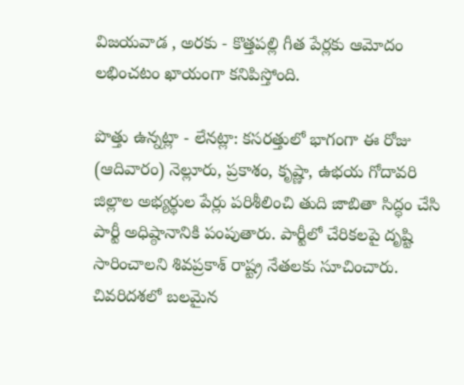విజయవాడ , అరకు - కొత్తపల్లి గీత పేర్లకు ఆమోదం లభించటం ఖాయంగా కనిపిస్తోంది.

పొత్తు ఉన్నట్లా - లేనట్లా: కసరత్తులో భాగంగా ఈ రోజు (ఆదివారం) నెల్లూరు, ప్రకాశం, కృష్ణా, ఉభయ గోదావరి జిల్లాల అభ్యర్థుల పేర్లు పరిశీలించి తుది జాబితా సిద్ధం చేసి పార్టీ అధిష్ఠానానికి పంపుతారు. పార్టీలో చేరికలపై దృష్టి సారించాలని శివప్రకాశ్‌ రాష్ట్ర నేతలకు సూచించారు. చివరిదశలో బలమైన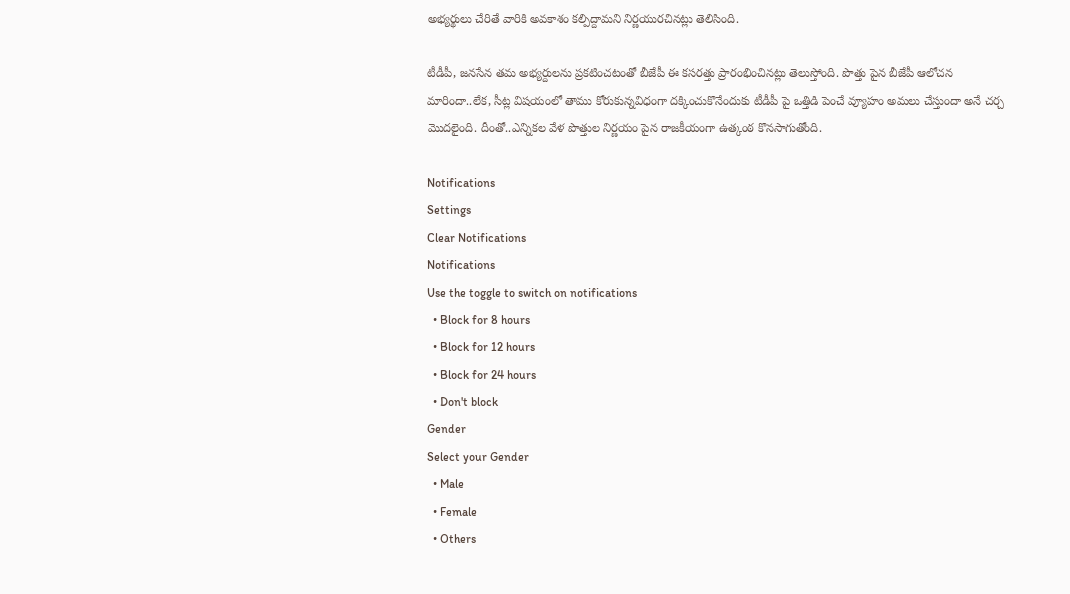అభ్యర్థులు చేరితే వారికి అవకాశం కల్పిద్దామని నిర్ణయురచినట్లు తెలిసింది.

టీడీపీ, జనసేన తమ అభ్యర్దులను ప్రకటించటంతో బీజేపీ ఈ కసరత్తు ప్రారంభించినట్లు తెలుస్తోంది. పొత్తు పైన బీజేపీ ఆలోచన మారిందా..లేక, సీట్ల విషయంలో తాము కోరుకున్నవిధంగా దక్కించుకొనేందుకు టీడీపీ పై ఒత్తిడి పెంచే వ్యూహం అమలు చేస్తుందా అనే చర్చ మొదలైంది. దీంతో..ఎన్నికల వేళ పొత్తుల నిర్ణయం పైన రాజకీయంగా ఉత్కంఠ కొనసాగుతోంది.

Notifications
Settings
Clear Notifications
Notifications
Use the toggle to switch on notifications
  • Block for 8 hours
  • Block for 12 hours
  • Block for 24 hours
  • Don't block
Gender
Select your Gender
  • Male
  • Female
  • Others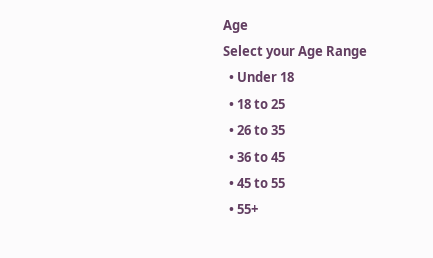Age
Select your Age Range
  • Under 18
  • 18 to 25
  • 26 to 35
  • 36 to 45
  • 45 to 55
  • 55+